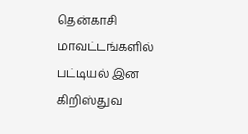தென்காசி மாவட்டங்களில் பட்டியல் இன கிறிஸ்துவ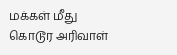மக்கள் மீது கொடூர அரிவாள்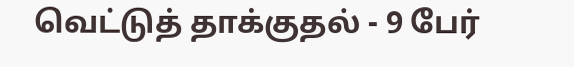வெட்டுத் தாக்குதல் - 9 பேர்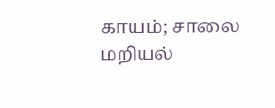காயம்; சாலை மறியல்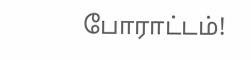போராட்டம்!